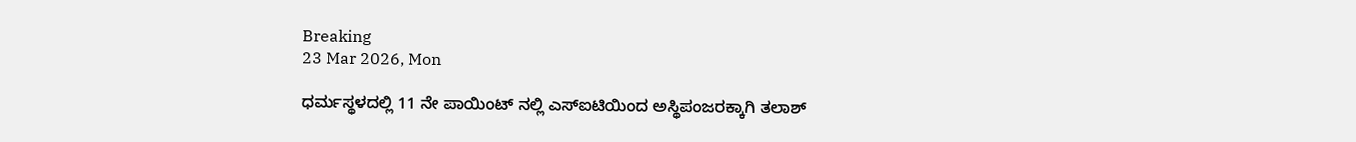Breaking
23 Mar 2026, Mon

ಧರ್ಮಸ್ಥಳದಲ್ಲಿ 11 ನೇ ಪಾಯಿಂಟ್ ನಲ್ಲಿ ಎಸ್ಐಟಿಯಿಂದ ಅಸ್ಥಿಪಂಜರಕ್ಕಾಗಿ ತಲಾಶ್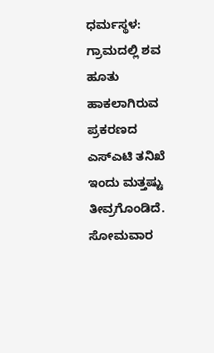ಧರ್ಮಸ್ಥಳ: ಗ್ರಾಮದಲ್ಲಿ ಶವ ಹೂತು ಹಾಕಲಾಗಿರುವ ಪ್ರಕರಣದ ಎಸ್ಎಟಿ ತನಿಖೆ ಇಂದು ಮತ್ತಷ್ಟು ತೀವ್ರಗೊಂಡಿದೆ. ಸೋಮವಾರ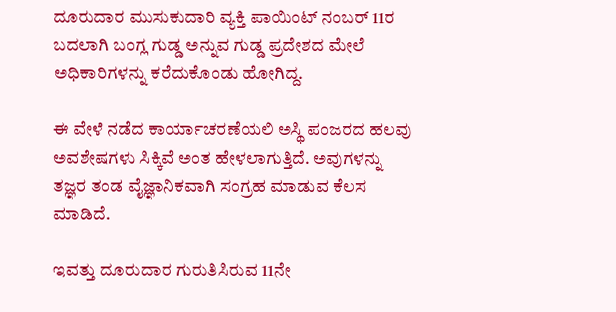ದೂರುದಾರ ಮುಸುಕುದಾರಿ ವ್ಯಕ್ತಿ ಪಾಯಿಂಟ್ ನಂಬರ್ 11ರ ಬದಲಾಗಿ ಬಂಗ್ಲ ಗುಡ್ಡ ಅನ್ನುವ ಗುಡ್ಡ ಪ್ರದೇಶದ ಮೇಲೆ ಅಧಿಕಾರಿಗಳನ್ನು ಕರೆದುಕೊಂಡು ಹೋಗಿದ್ದ.

ಈ ವೇಳೆ ನಡೆದ ಕಾರ್ಯಾಚರಣೆಯಲಿ ಅಸ್ಥಿ ಪಂಜರದ ಹಲವು ಅವಶೇಷಗಳು ಸಿಕ್ಕಿವೆ ಅಂತ ಹೇಳಲಾಗುತ್ತಿದೆ. ಅವುಗಳನ್ನು ತಜ್ಞರ ತಂಡ ವೈಜ್ಞಾನಿಕವಾಗಿ ಸಂಗ್ರಹ ಮಾಡುವ ಕೆಲಸ ಮಾಡಿದೆ.

ಇವತ್ತು ದೂರುದಾರ ಗುರುತಿಸಿರುವ 11ನೇ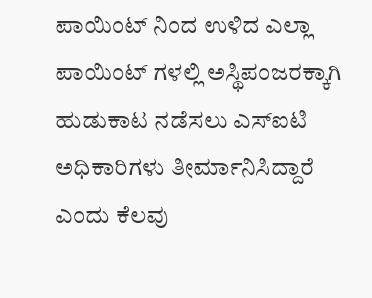ಪಾಯಿಂಟ್ ನಿಂದ ಉಳಿದ ಎಲ್ಲಾ ಪಾಯಿಂಟ್ ಗಳಲ್ಲಿ ಅಸ್ಥಿಪಂಜರಕ್ಕಾಗಿ ಹುಡುಕಾಟ ನಡೆಸಲು ಎಸ್ಐಟಿ ಅಧಿಕಾರಿಗಳು ತೀರ್ಮಾನಿಸಿದ್ದಾರೆ ಎಂದು ಕೆಲವು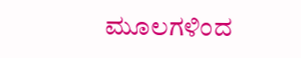ಮೂಲಗಳಿಂದ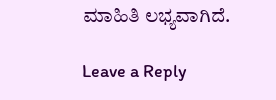ಮಾಹಿತಿ ಲಭ್ಯವಾಗಿದೆ.

Leave a Reply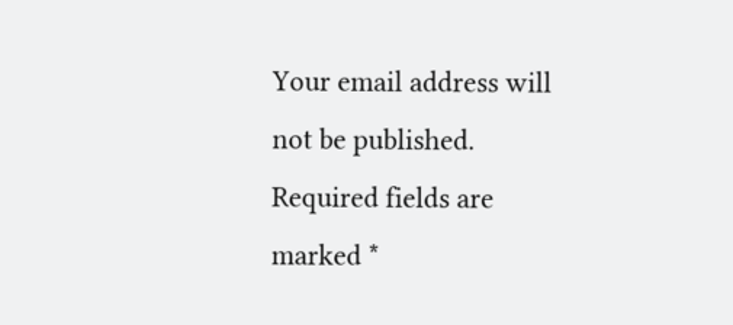Your email address will not be published. Required fields are marked *